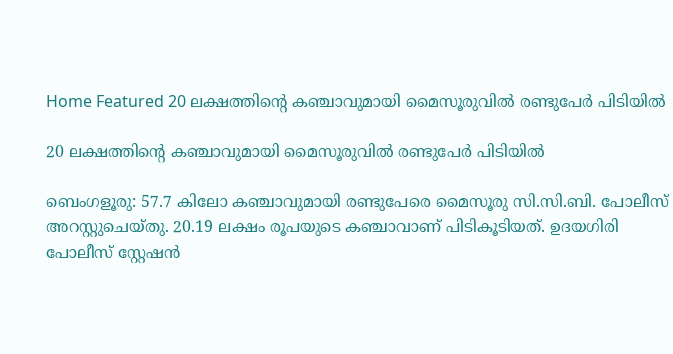Home Featured 20 ലക്ഷത്തിന്റെ കഞ്ചാവുമായി മൈസൂരുവിൽ രണ്ടുപേർ പിടിയിൽ

20 ലക്ഷത്തിന്റെ കഞ്ചാവുമായി മൈസൂരുവിൽ രണ്ടുപേർ പിടിയിൽ

ബെംഗളൂരു: 57.7 കിലോ കഞ്ചാവുമായി രണ്ടുപേരെ മൈസൂരു സി.സി.ബി. പോലീസ് അറസ്റ്റുചെയ്തു. 20.19 ലക്ഷം രൂപയുടെ കഞ്ചാവാണ് പിടികൂടിയത്. ഉദയഗിരി പോലീസ് സ്റ്റേഷൻ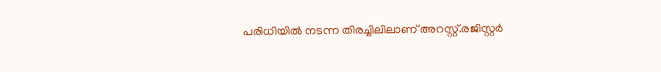പരിധിയിൽ നടന്ന തിരച്ചിലിലാണ് അറസ്റ്റ്.രജിസ്റ്റർ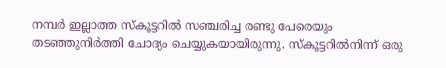നമ്പർ ഇല്ലാത്ത സ്കൂട്ടറിൽ സഞ്ചരിച്ച രണ്ടു പേരെയും തടഞ്ഞുനിർത്തി ചോദ്യം ചെയ്യുകയായിരുന്നു. സ്കൂട്ടറിൽനിന്ന് ഒരു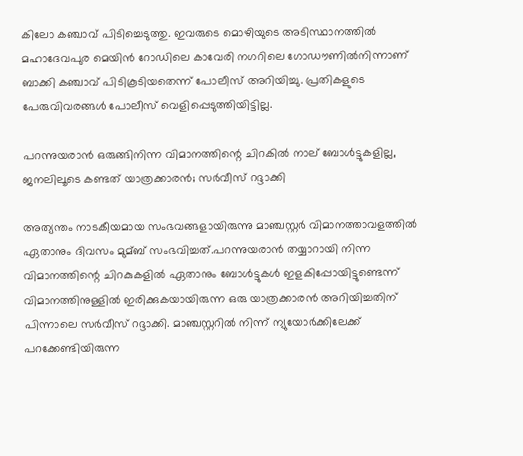കിലോ കഞ്ചാവ് പിടിച്ചെടുത്തു. ഇവരുടെ മൊഴിയുടെ അടിസ്ഥാനത്തിൽ മഹാദേവപുര മെയിൻ റോഡിലെ കാവേരി നഗറിലെ ഗോഡൗണിൽനിന്നാണ് ബാക്കി കഞ്ചാവ് പിടികൂടിയതെന്ന് പോലീസ് അറിയിച്ചു. പ്രതികളുടെ പേരുവിവരങ്ങൾ പോലീസ് വെളിപ്പെടുത്തിയിട്ടില്ല.

പറന്നുയരാൻ ഒരുങ്ങിനിന്ന വിമാനത്തിന്റെ ചിറകില്‍ നാല് ബോള്‍ട്ടുകളില്ല, ജനലിലൂടെ കണ്ടത് യാത്രക്കാരൻ; സര്‍വീസ് റദ്ദാക്കി

അത്യന്തം നാടകീയമായ സംഭവങ്ങളായിരുന്നു മാഞ്ചസ്റ്റര്‍ വിമാനത്താവളത്തില്‍ ഏതാനും ദിവസം മുമ്ബ് സംഭവിച്ചത്.പറന്നുയരാന്‍ തയ്യാറായി നിന്ന വിമാനത്തിന്റെ ചിറകുകളില്‍ ഏതാനും ബോള്‍ട്ടുകള്‍ ഇളകിപ്പോയിട്ടുണ്ടെന്ന് വിമാനത്തിനുള്ളില്‍ ഇരിക്കുകയായിരുന്ന ഒരു യാത്രക്കാരന്‍ അറിയിച്ചതിന് പിന്നാലെ സര്‍വീസ് റദ്ദാക്കി. മാഞ്ചസ്റ്ററില്‍ നിന്ന് ന്യുയോര്‍ക്കിലേക്ക് പറക്കേണ്ടിയിരുന്ന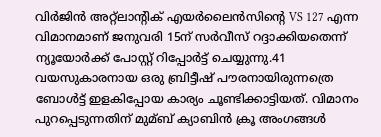വിര്‍ജിന്‍ അറ്റ്ലാന്റിക് എയര്‍ലൈന്‍സിന്റെ VS 127 എന്ന വിമാനമാണ് ജനുവരി 15ന് സര്‍വീസ് റദ്ദാക്കിയതെന്ന് ന്യൂയോര്‍ക്ക് പോസ്റ്റ് റിപ്പോര്‍ട്ട് ചെയ്യുന്നു.41 വയസുകാരനായ ഒരു ബ്രിട്ടീഷ് പൗരനായിരുന്നത്രെ ബോള്‍ട്ട് ഇളകിപ്പോയ കാര്യം ചൂണ്ടിക്കാട്ടിയത്. വിമാനം പുറപ്പെടുന്നതിന് മുമ്ബ് ക്യാബിന്‍ ക്രൂ അംഗങ്ങള്‍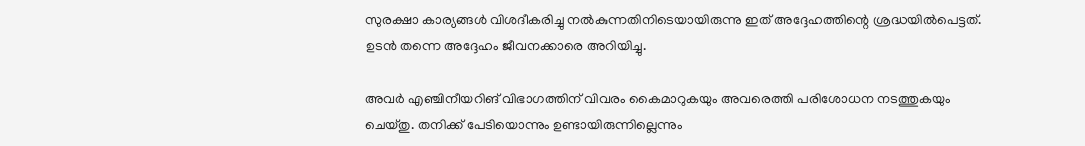സുരക്ഷാ കാര്യങ്ങള്‍ വിശദീകരിച്ചു നല്‍കുന്നതിനിടെയായിരുന്നു ഇത് അദ്ദേഹത്തിന്റെ ശ്രദ്ധയില്‍പെട്ടത്. ഉടന്‍ തന്നെ അദ്ദേഹം ജീവനക്കാരെ അറിയിച്ചു.

അവര്‍ എഞ്ചിനീയറിങ് വിഭാഗത്തിന് വിവരം കൈമാറുകയും അവരെത്തി പരിശോധന നടത്തുകയും ചെയ്തു. തനിക്ക് പേടിയൊന്നും ഉണ്ടായിരുന്നില്ലെന്നും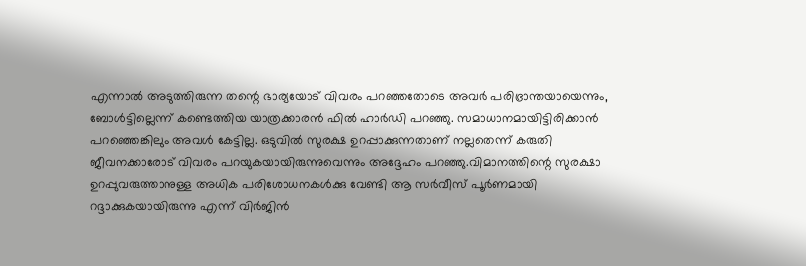എന്നാല്‍ അടുത്തിരുന്ന തന്റെ ഭാര്യയോട് വിവരം പറഞ്ഞതോടെ അവര്‍ പരിഭ്രാന്തയായെന്നും, ബോള്‍ട്ടില്ലെന്ന് കണ്ടെത്തിയ യാത്രക്കാരന്‍ ഫില്‍ ഹാർഡി പറഞ്ഞു. സമാധാനമായിട്ടിരിക്കാന്‍ പറഞ്ഞെങ്കിലും അവള്‍ കേട്ടില്ല. ഒടുവില്‍ സുരക്ഷ ഉറപ്പാക്കുന്നതാണ് നല്ലതെന്ന് കരുതി ജീവനക്കാരോട് വിവരം പറയുകയായിരുന്നുവെന്നും അദ്ദേഹം പറഞ്ഞു.വിമാനത്തിന്റെ സുരക്ഷാ ഉറപ്പുവരുത്താനുള്ള അധിക പരിശോധനകള്‍ക്കു വേണ്ടി ആ സര്‍വീസ് പൂര്‍ണമായി റദ്ദാക്കുകയായിരുന്നു എന്ന് വിര്‍ജിൻ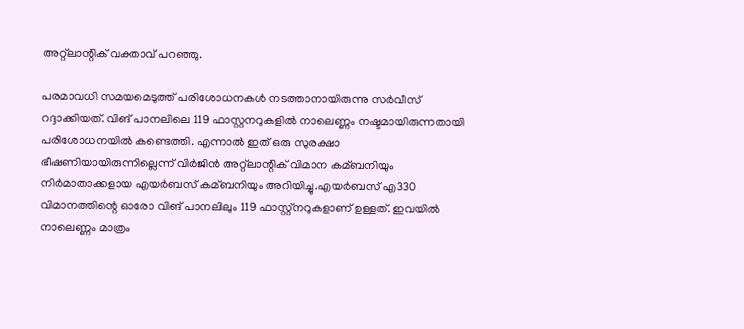അറ്റ്‍ലാന്റിക് വക്താവ് പറഞ്ഞു.

പരമാവധി സമയമെടുത്ത് പരിശോധനകള്‍ നടത്താനായിരുന്നു സര്‍വീസ് റദ്ദാക്കിയത്. വിങ് പാനലിലെ 119 ഫാസ്റ്റനറുകളില്‍ നാലെണ്ണം നഷ്ടമായിരുന്നതായി പരിശോധനയില്‍ കണ്ടെത്തി. എന്നാല്‍ ഇത് ഒരു സുരക്ഷാ ഭീഷണിയായിരുന്നില്ലെന്ന് വിര്‍ജിൻ അറ്റ്‍ലാന്റിക് വിമാന കമ്ബനിയും നിര്‍മാതാക്കളായ എയര്‍ബസ് കമ്ബനിയും അറിയിച്ചു.എയര്‍ബസ് എ330 വിമാനത്തിന്റെ ഓരോ വിങ് പാനലിലും 119 ഫാസ്റ്റ്നറുകളാണ് ഉള്ളത്. ഇവയില്‍ നാലെണ്ണം മാത്രം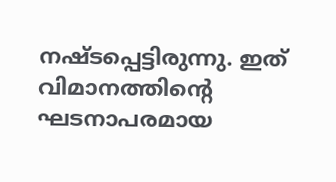നഷ്ടപ്പെട്ടിരുന്നു. ഇത് വിമാനത്തിന്റെ ഘടനാപരമായ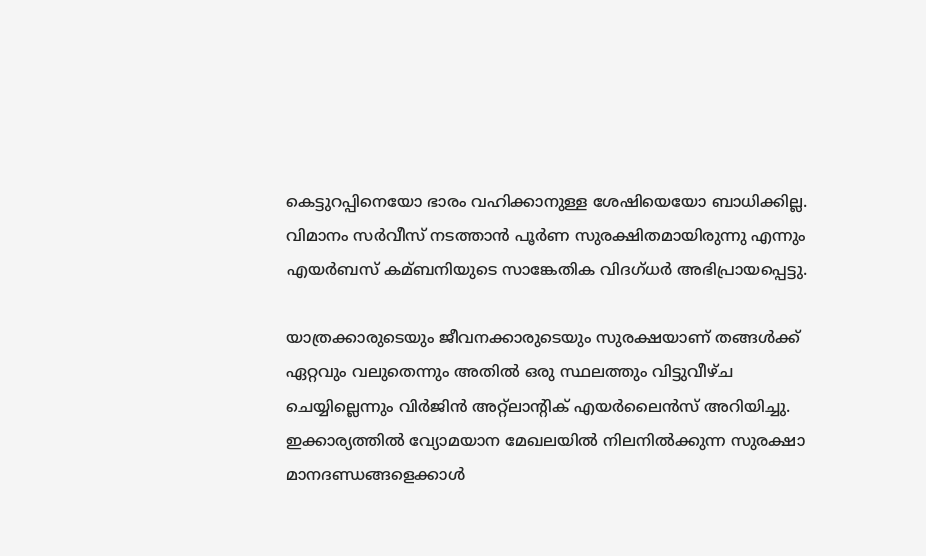കെട്ടുറപ്പിനെയോ ഭാരം വഹിക്കാനുള്ള ശേഷിയെയോ ബാധിക്കില്ല. വിമാനം സര്‍വീസ് നടത്താന്‍ പൂര്‍ണ സുരക്ഷിതമായിരുന്നു എന്നും എയര്‍ബസ് കമ്ബനിയുടെ സാങ്കേതിക വിദഗ്ധര്‍ അഭിപ്രായപ്പെട്ടു.

യാത്രക്കാരുടെയും ജീവനക്കാരുടെയും സുരക്ഷയാണ് തങ്ങള്‍ക്ക് ഏറ്റവും വലുതെന്നും അതില്‍ ഒരു സ്ഥലത്തും വിട്ടുവീഴ്ച ചെയ്യില്ലെന്നും വിര്‍ജിന്‍ അറ്റ്ലാന്റിക് എയര്‍ലൈന്‍സ് അറിയിച്ചു. ഇക്കാര്യത്തില്‍ വ്യോമയാന മേഖലയില്‍ നിലനില്‍ക്കുന്ന സുരക്ഷാ മാനദണ്ഡങ്ങളെക്കാള്‍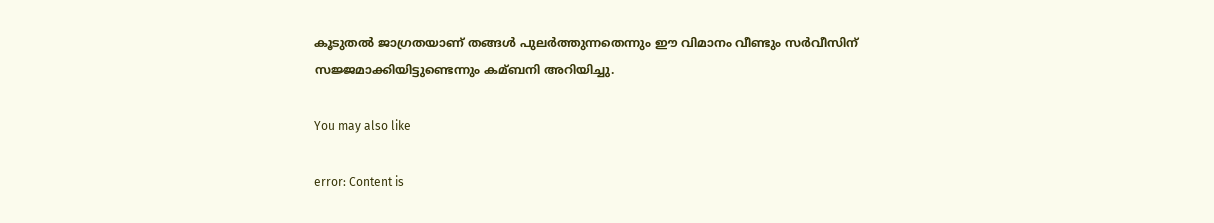കൂടുതല്‍ ജാഗ്രതയാണ് തങ്ങള്‍ പുലര്‍ത്തുന്നതെന്നും ഈ വിമാനം വീണ്ടും സര്‍വീസിന് സജ്ജമാക്കിയിട്ടുണ്ടെന്നും കമ്ബനി അറിയിച്ചു.

You may also like

error: Content is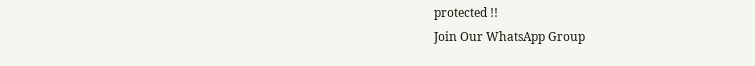protected !!
Join Our WhatsApp Group